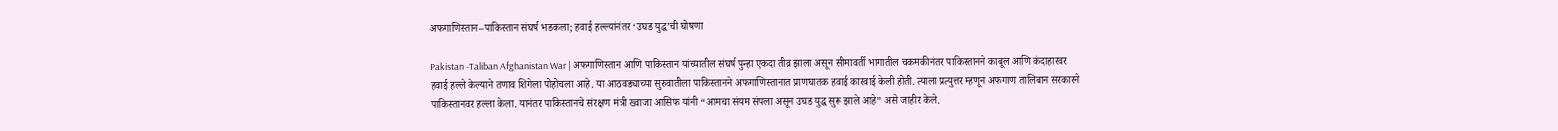अफगाणिस्तान–पाकिस्तान संघर्ष भडकला; हवाई हल्ल्यांनंतर ‘उघड युद्ध’ची घोषणा

Pakistan -Taliban Afghanistan War | अफगाणिस्तान आणि पाकिस्तान यांच्यातील संघर्ष पुन्हा एकदा तीव्र झाला असून सीमावर्ती भागातील चकमकीनंतर पाकिस्तानने काबूल आणि कंदाहारवर हवाई हल्ले केल्याने तणाव शिगेला पोहोचला आहे. या आठवड्याच्या सुरुवातीला पाकिस्तानने अफगाणिस्तानात प्राणघातक हवाई कारवाई केली होती. त्याला प्रत्युत्तर म्हणून अफगाण तालिबान सरकारने पाकिस्तानवर हल्ला केला. यानंतर पाकिस्तानचे संरक्षण मंत्री ख्वाजा आसिफ यांनी “आमचा संयम संपला असून उघड युद्ध सुरू झाले आहे” असे जाहीर केले.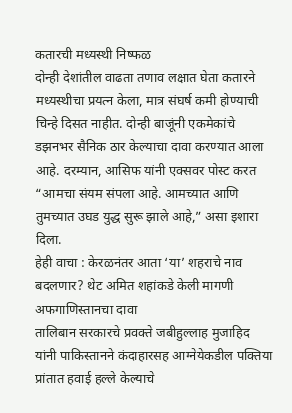कतारची मध्यस्थी निष्फळ
दोन्ही देशांतील वाढता तणाव लक्षात घेता कतारने मध्यस्थीचा प्रयत्न केला, मात्र संघर्ष कमी होण्याची चिन्हे दिसत नाहीत. दोन्ही बाजूंनी एकमेकांचे डझनभर सैनिक ठार केल्याचा दावा करण्यात आला आहे. दरम्यान, आसिफ यांनी एक्सवर पोस्ट करत “आमचा संयम संपला आहे. आमच्यात आणि तुमच्यात उघड युद्ध सुरू झाले आहे,” असा इशारा दिला.
हेही वाचा : केरळनंतर आता ‘या’ शहराचे नाव बदलणार? थेट अमित शहांकडे केली मागणी
अफगाणिस्तानचा दावा
तालिबान सरकारचे प्रवक्ते जबीहुल्लाह मुजाहिद यांनी पाकिस्तानने कंदाहारसह आग्नेयेकडील पक्तिया प्रांतात हवाई हल्ले केल्याचे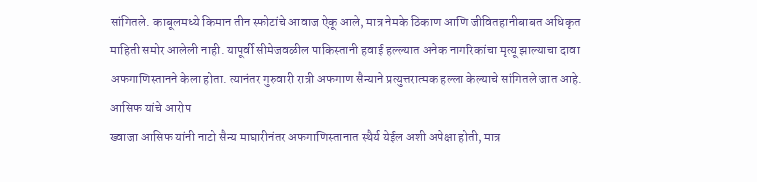सांगितले. काबूलमध्ये किमान तीन स्फोटांचे आवाज ऐकू आले, मात्र नेमके ठिकाण आणि जीवितहानीबाबत अधिकृत माहिती समोर आलेली नाही. यापूर्वी सीमेजवळील पाकिस्तानी हवाई हल्ल्यात अनेक नागरिकांचा मृत्यू झाल्याचा दावा अफगाणिस्तानने केला होता. त्यानंतर गुरुवारी रात्री अफगाण सैन्याने प्रत्युत्तरात्मक हल्ला केल्याचे सांगितले जात आहे.
आसिफ यांचे आरोप
ख्वाजा आसिफ यांनी नाटो सैन्य माघारीनंतर अफगाणिस्तानात स्थैर्य येईल अशी अपेक्षा होती, मात्र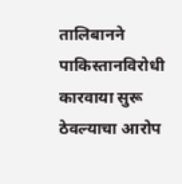तालिबानने पाकिस्तानविरोधी कारवाया सुरू ठेवल्याचा आरोप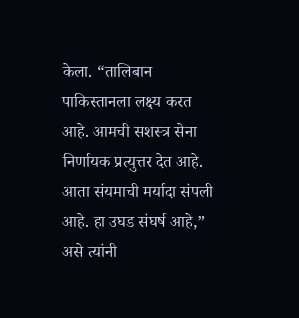केला. “तालिबान पाकिस्तानला लक्ष्य करत आहे. आमची सशस्त्र सेना निर्णायक प्रत्युत्तर देत आहे. आता संयमाची मर्यादा संपली आहे. हा उघड संघर्ष आहे,” असे त्यांनी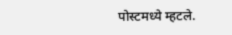पोस्टमध्ये म्हटले.